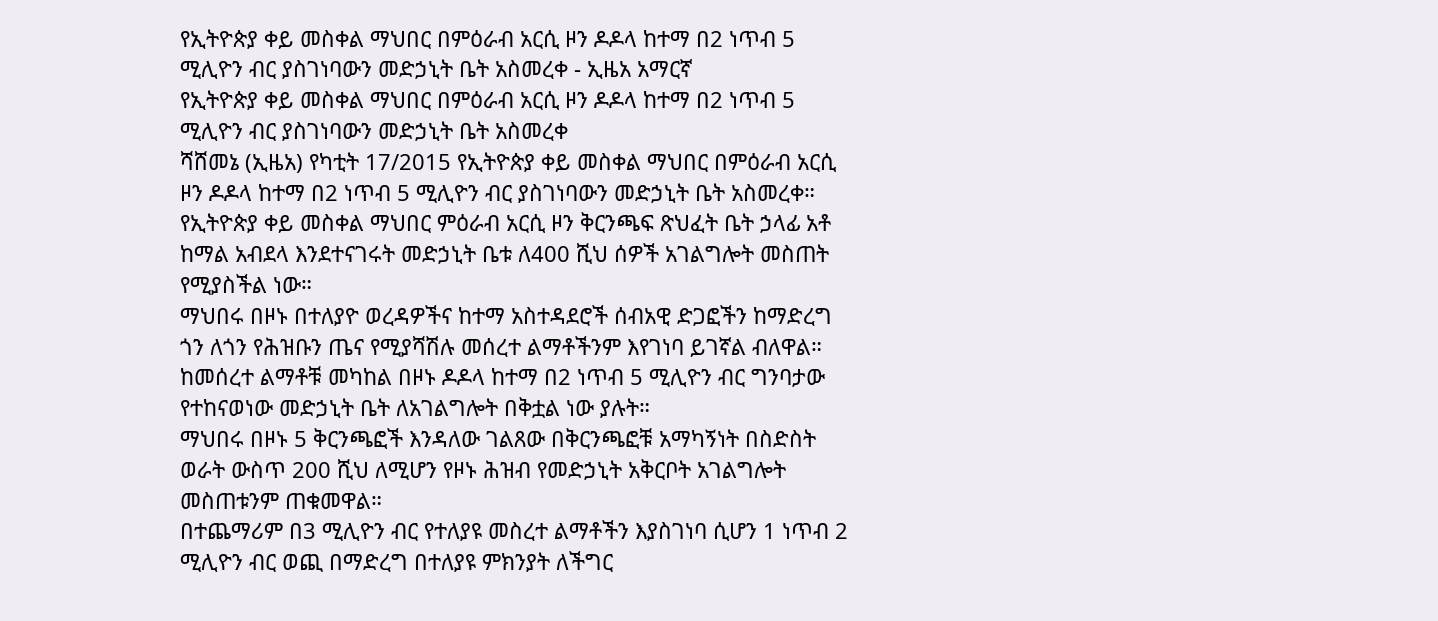የኢትዮጵያ ቀይ መስቀል ማህበር በምዕራብ አርሲ ዞን ዶዶላ ከተማ በ2 ነጥብ 5 ሚሊዮን ብር ያስገነባውን መድኃኒት ቤት አስመረቀ - ኢዜአ አማርኛ
የኢትዮጵያ ቀይ መስቀል ማህበር በምዕራብ አርሲ ዞን ዶዶላ ከተማ በ2 ነጥብ 5 ሚሊዮን ብር ያስገነባውን መድኃኒት ቤት አስመረቀ
ሻሸመኔ (ኢዜአ) የካቲት 17/2015 የኢትዮጵያ ቀይ መስቀል ማህበር በምዕራብ አርሲ ዞን ዶዶላ ከተማ በ2 ነጥብ 5 ሚሊዮን ብር ያስገነባውን መድኃኒት ቤት አስመረቀ።
የኢትዮጵያ ቀይ መስቀል ማህበር ምዕራብ አርሲ ዞን ቅርንጫፍ ጽህፈት ቤት ኃላፊ አቶ ከማል አብደላ እንደተናገሩት መድኃኒት ቤቱ ለ400 ሺህ ሰዎች አገልግሎት መስጠት የሚያስችል ነው።
ማህበሩ በዞኑ በተለያዮ ወረዳዎችና ከተማ አስተዳደሮች ሰብአዊ ድጋፎችን ከማድረግ ጎን ለጎን የሕዝቡን ጤና የሚያሻሽሉ መሰረተ ልማቶችንም እየገነባ ይገኛል ብለዋል።
ከመሰረተ ልማቶቹ መካከል በዞኑ ዶዶላ ከተማ በ2 ነጥብ 5 ሚሊዮን ብር ግንባታው የተከናወነው መድኃኒት ቤት ለአገልግሎት በቅቷል ነው ያሉት።
ማህበሩ በዞኑ 5 ቅርንጫፎች እንዳለው ገልጸው በቅርንጫፎቹ አማካኝነት በስድስት ወራት ውስጥ 200 ሺህ ለሚሆን የዞኑ ሕዝብ የመድኃኒት አቅርቦት አገልግሎት መስጠቱንም ጠቁመዋል።
በተጨማሪም በ3 ሚሊዮን ብር የተለያዩ መስረተ ልማቶችን እያስገነባ ሲሆን 1 ነጥብ 2 ሚሊዮን ብር ወጪ በማድረግ በተለያዩ ምክንያት ለችግር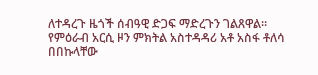ለተዳረጉ ዜጎች ሰብዓዊ ድጋፍ ማድረጉን ገልጸዋል።
የምዕራብ አርሲ ዞን ምክትል አስተዳዳሪ አቶ አስፋ ቶለሳ በበኩላቸው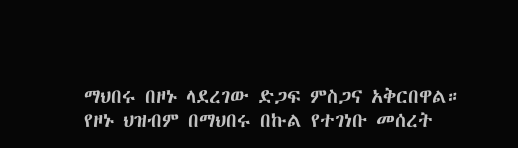ማህበሩ በዞኑ ላደረገው ድጋፍ ምስጋና አቅርበዋል።
የዞኑ ህዝብም በማህበሩ በኩል የተገነቡ መሰረት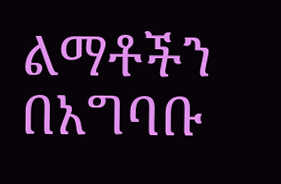ልማቶችን በአግባቡ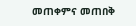መጠቀምና መጠበቅ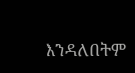እንዳለበትም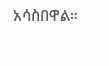አሳስበዋል።